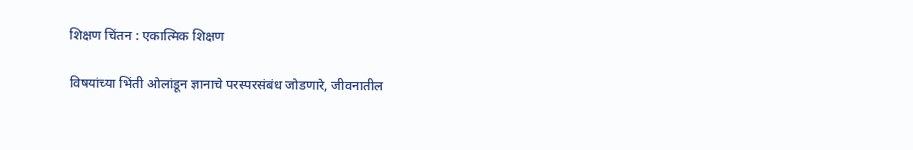शिक्षण चिंतन : एकात्मिक शिक्षण

विषयांच्या भिंती ओलांडून ज्ञानाचे परस्परसंबंध जोडणारे, जीवनातील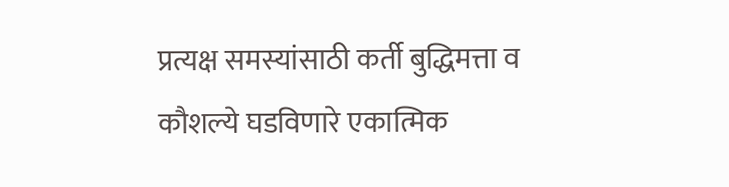प्रत्यक्ष समस्यांसाठी कर्ती बुद्धिमत्ता व कौशल्ये घडविणारे एकात्मिक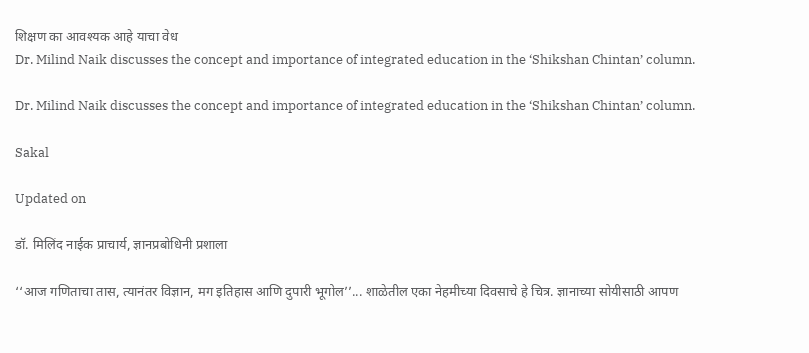शिक्षण का आवश्यक आहे याचा वेध
Dr. Milind Naik discusses the concept and importance of integrated education in the ‘Shikshan Chintan’ column.

Dr. Milind Naik discusses the concept and importance of integrated education in the ‘Shikshan Chintan’ column.

Sakal

Updated on

डॉ. मिलिंद नाईक प्राचार्य, ज्ञानप्रबोधिनी प्रशाला

‘‘आज गणिताचा तास, त्यानंतर विज्ञान, मग इतिहास आणि दुपारी भूगोल’’... शाळेतील एका नेहमीच्या दिवसाचे हे चित्र. ज्ञानाच्या सोयीसाठी आपण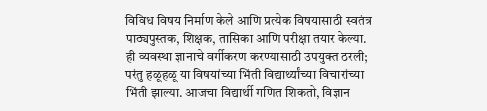विविध विषय निर्माण केले आणि प्रत्येक विषयासाठी स्वतंत्र पाठ्यपुस्तक, शिक्षक, तासिका आणि परीक्षा तयार केल्या. ही व्यवस्था ज्ञानाचे वर्गीकरण करण्यासाठी उपयुक्त ठरली; परंतु हळूहळू या विषयांच्या भिंती विद्यार्थ्यांच्या विचारांच्या भिंती झाल्या. आजचा विद्यार्थी गणित शिकतो, विज्ञान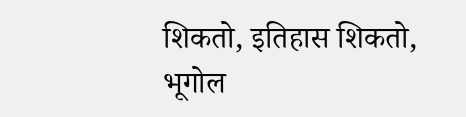शिकतो, इतिहास शिकतो, भूगोल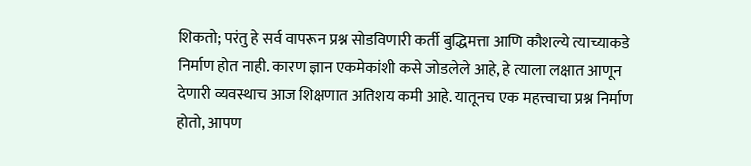शिकतो; परंतु हे सर्व वापरून प्रश्न सोडविणारी कर्ती बुद्धिमत्ता आणि कौशल्ये त्याच्याकडे निर्माण होत नाही. कारण ज्ञान एकमेकांशी कसे जोडलेले आहे, हे त्याला लक्षात आणून देणारी व्यवस्थाच आज शिक्षणात अतिशय कमी आहे. यातूनच एक महत्त्वाचा प्रश्न निर्माण होतो, आपण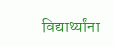विद्यार्थ्यांना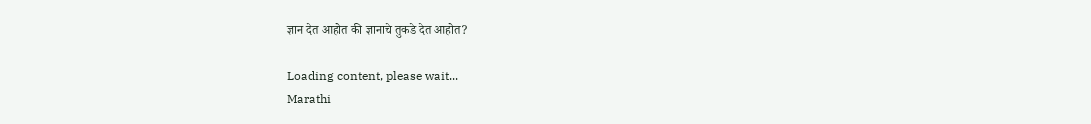ज्ञान देत आहोत की ज्ञानाचे तुकडे देत आहोत?

Loading content, please wait...
Marathi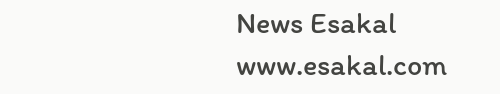News Esakal
www.esakal.com